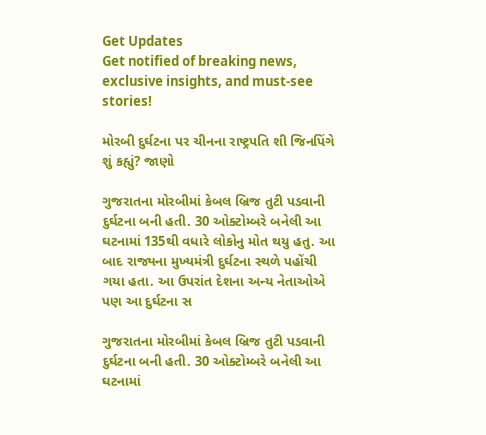Get Updates
Get notified of breaking news, exclusive insights, and must-see stories!

મોરબી દુર્ઘટના પર ચીનના રાષ્ટ્રપતિ શી જિનપિંગે શું કહ્યું? જાણો

ગુજરાતના મોરબીમાં કેબલ બ્રિજ તુટી પડવાની દુર્ઘટના બની હતી. 30 ઓક્ટોમ્બરે બનેલી આ ઘટનામાં 135થી વધારે લોકોનુ મોત થયુ હતુ. આ બાદ રાજ્યના મુખ્યમંત્રી દુર્ઘટના સ્થળે પહોંચી ગયા હતા. આ ઉપરાંત દેશના અન્ય નેતાઓએ પણ આ દુર્ઘટના સ

ગુજરાતના મોરબીમાં કેબલ બ્રિજ તુટી પડવાની દુર્ઘટના બની હતી. 30 ઓક્ટોમ્બરે બનેલી આ ઘટનામાં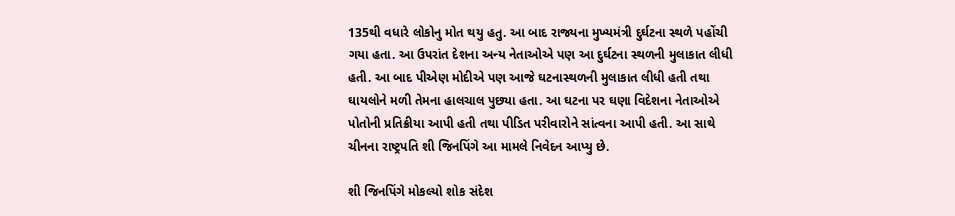135થી વધારે લોકોનુ મોત થયુ હતુ. આ બાદ રાજ્યના મુખ્યમંત્રી દુર્ઘટના સ્થળે પહોંચી ગયા હતા. આ ઉપરાંત દેશના અન્ય નેતાઓએ પણ આ દુર્ઘટના સ્થળની મુલાકાત લીધી હતી. આ બાદ પીએણ મોદીએ પણ આજે ઘટનાસ્થળની મુલાકાત લીધી હતી તથા ઘાયલોને મળી તેમના હાલચાલ પુછ્યા હતા. આ ઘટના પર ઘણા વિદેશના નેતાઓએ પોતોની પ્રતિક્રીયા આપી હતી તથા પીડિત પરીવારોને સાંત્વના આપી હતી. આ સાથે ચીનના રાષ્ટ્રપતિ શી જિનપિંગે આ મામલે નિવેદન આપ્યુ છે.

શી જિનપિંગે મોકલ્યો શોક સંદેશ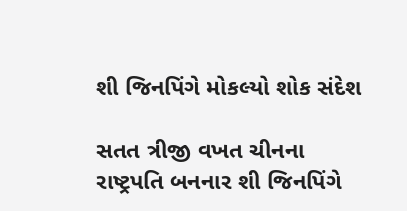શી જિનપિંગે મોકલ્યો શોક સંદેશ

સતત ત્રીજી વખત ચીનના રાષ્ટ્રપતિ બનનાર શી જિનપિંગે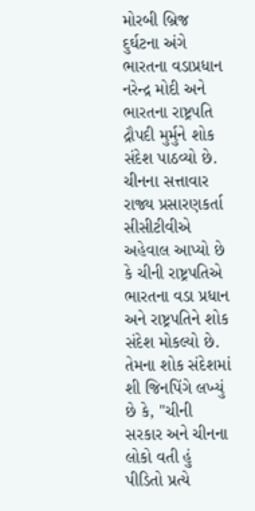મોરબી બ્રિજ દુર્ઘટના અંગે ભારતના વડાપ્રધાન નરેન્દ્ર મોદી અને ભારતના રાષ્ટ્રપતિ દ્રૌપદી મુર્મુને શોક સંદેશ પાઠવ્યો છે. ચીનના સત્તાવાર રાજ્ય પ્રસારણકર્તા સીસીટીવીએ અહેવાલ આપ્યો છે કે ચીની રાષ્ટ્રપતિએ ભારતના વડા પ્રધાન અને રાષ્ટ્રપતિને શોક સંદેશ મોકલ્યો છે. તેમના શોક સંદેશમાં શી જિનપિંગે લખ્યું છે કે, "ચીની સરકાર અને ચીનના લોકો વતી હું પીડિતો પ્રત્યે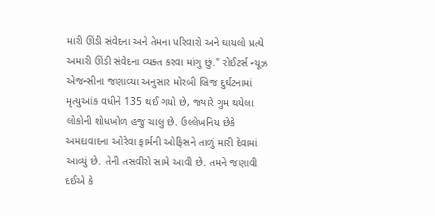મારી ઊંડી સંવેદના અને તેમના પરિવારો અને ઘાયલો પ્રત્યે અમારી ઊંડી સંવેદના વ્યક્ત કરવા માંગુ છું." રોઈટર્સ ન્યૂઝ એજન્સીના જણાવ્યા અનુસાર મોરબી બ્રિજ દુર્ઘટનામાં મૃત્યુઆંક વધીને 135 થઈ ગયો છે, જ્યારે ગુમ થયેલા લોકોની શોધખોળ હજુ ચાલુ છે. ઉલ્લેખનિય છેકે અમદાવાદના ઓરેવા ફાર્મની ઓફિસને તાળું મારી દેવામાં આવ્યું છે. તેની તસવીરો સામે આવી છે. તમને જણાવી દઈએ કે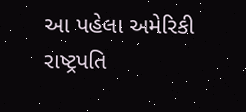આ પહેલા અમેરિકી રાષ્ટ્રપતિ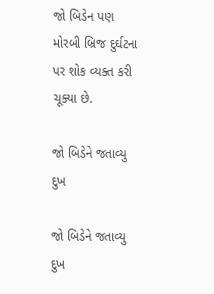જો બિડેન પણ મોરબી બ્રિજ દુર્ઘટના પર શોક વ્યક્ત કરી ચૂક્યા છે.

જો બિડેને જતાવ્યુ દુખ

જો બિડેને જતાવ્યુ દુખ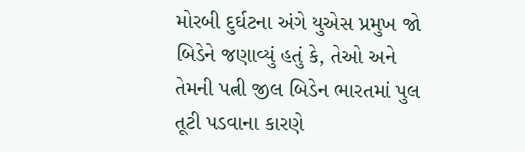મોરબી દુર્ઘટના અંગે યુએસ પ્રમુખ જો બિડેને જણાવ્યું હતું કે, તેઓ અને તેમની પત્ની જીલ બિડેન ભારતમાં પુલ તૂટી પડવાના કારણે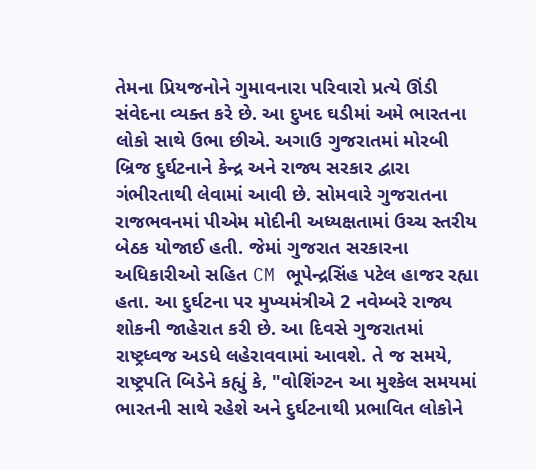તેમના પ્રિયજનોને ગુમાવનારા પરિવારો પ્રત્યે ઊંડી સંવેદના વ્યક્ત કરે છે. આ દુખદ ઘડીમાં અમે ભારતના લોકો સાથે ઉભા છીએ. અગાઉ ગુજરાતમાં મોરબી બ્રિજ દુર્ઘટનાને કેન્દ્ર અને રાજ્ય સરકાર દ્વારા ગંભીરતાથી લેવામાં આવી છે. સોમવારે ગુજરાતના રાજભવનમાં પીએમ મોદીની અધ્યક્ષતામાં ઉચ્ચ સ્તરીય બેઠક યોજાઈ હતી. જેમાં ગુજરાત સરકારના અધિકારીઓ સહિત CM ભૂપેન્દ્રસિંહ પટેલ હાજર રહ્યા હતા. આ દુર્ઘટના પર મુખ્યમંત્રીએ 2 નવેમ્બરે રાજ્ય શોકની જાહેરાત કરી છે. આ દિવસે ગુજરાતમાં રાષ્ટ્રધ્વજ અડધે લહેરાવવામાં આવશે. તે જ સમયે, રાષ્ટ્રપતિ બિડેને કહ્યું કે, "વોશિંગ્ટન આ મુશ્કેલ સમયમાં ભારતની સાથે રહેશે અને દુર્ઘટનાથી પ્રભાવિત લોકોને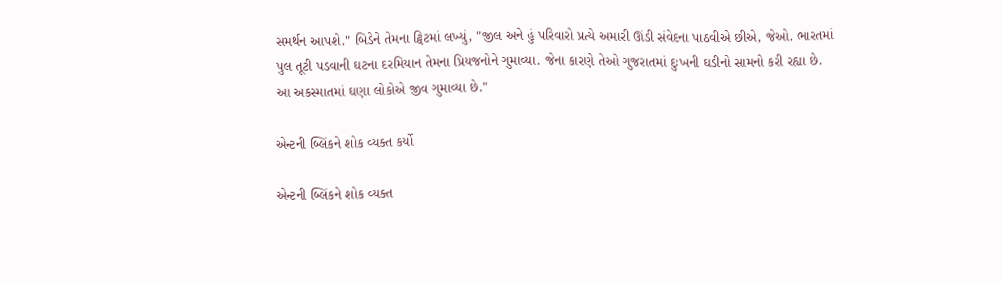સમર્થન આપશે." બિડેને તેમના ટ્વિટમાં લખ્યું, "જીલ અને હું પરિવારો પ્રત્યે અમારી ઊંડી સંવેદના પાઠવીએ છીએ, જેઓ. ભારતમાં પુલ તૂટી પડવાની ઘટના દરમિયાન તેમના પ્રિયજનોને ગુમાવ્યા. જેના કારણે તેઓ ગુજરાતમાં દુઃખની ઘડીનો સામનો કરી રહ્યા છે. આ અકસ્માતમાં ઘણા લોકોએ જીવ ગુમાવ્યા છે."

એન્ટની બ્લિંકને શોક વ્યક્ત કર્યો

એન્ટની બ્લિંકને શોક વ્યક્ત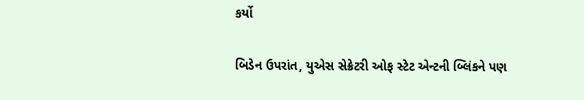કર્યો

બિડેન ઉપરાંત, યુએસ સેક્રેટરી ઓફ સ્ટેટ એન્ટની બ્લિંકને પણ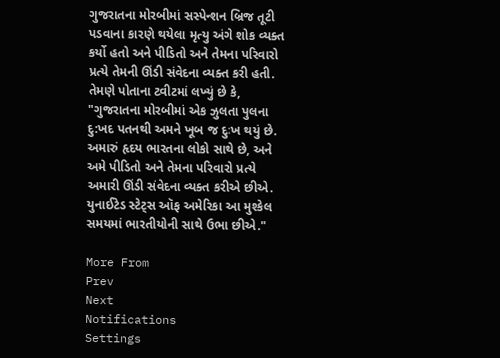ગુજરાતના મોરબીમાં સસ્પેન્શન બ્રિજ તૂટી પડવાના કારણે થયેલા મૃત્યુ અંગે શોક વ્યક્ત કર્યો હતો અને પીડિતો અને તેમના પરિવારો પ્રત્યે તેમની ઊંડી સંવેદના વ્યક્ત કરી હતી. તેમણે પોતાના ટ્વીટમાં લખ્યું છે કે, "ગુજરાતના મોરબીમાં એક ઝુલતા પુલના દુ:ખદ પતનથી અમને ખૂબ જ દુઃખ થયું છે. અમારું હૃદય ભારતના લોકો સાથે છે, અને અમે પીડિતો અને તેમના પરિવારો પ્રત્યે અમારી ઊંડી સંવેદના વ્યક્ત કરીએ છીએ. યુનાઈટેડ સ્ટેટ્સ ઑફ અમેરિકા આ મુશ્કેલ સમયમાં ભારતીયોની સાથે ઉભા છીએ."

More From
Prev
Next
Notifications
Settings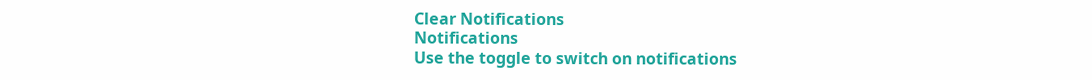Clear Notifications
Notifications
Use the toggle to switch on notifications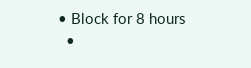• Block for 8 hours
  •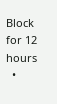Block for 12 hours
  •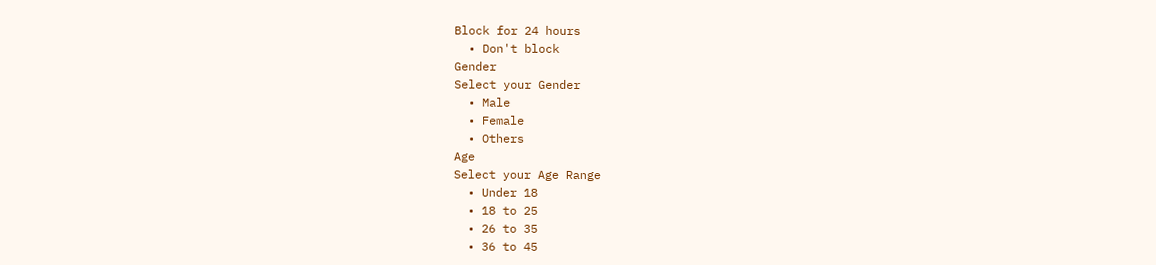Block for 24 hours
  • Don't block
Gender
Select your Gender
  • Male
  • Female
  • Others
Age
Select your Age Range
  • Under 18
  • 18 to 25
  • 26 to 35
  • 36 to 45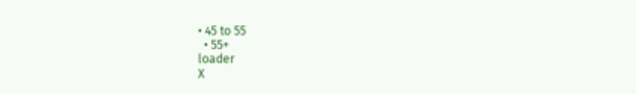• 45 to 55
  • 55+
loader
X